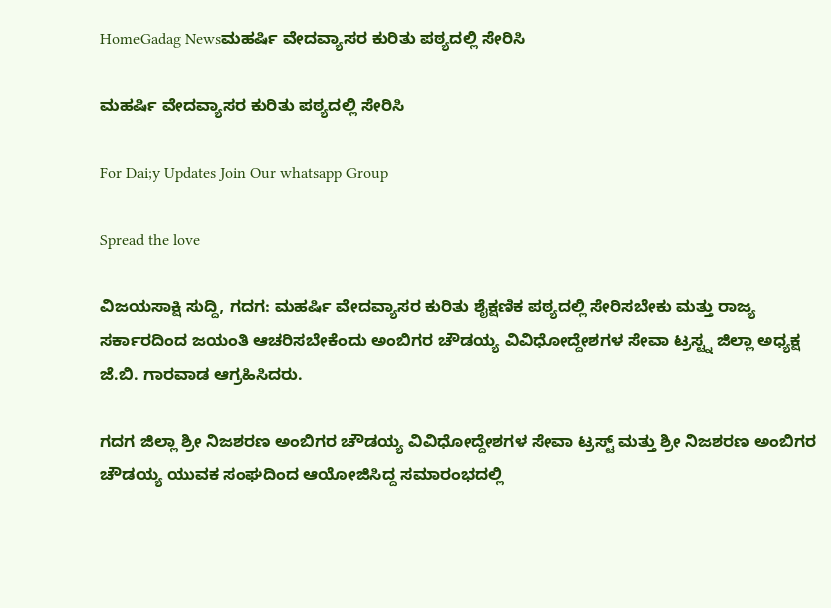HomeGadag Newsಮಹರ್ಷಿ ವೇದವ್ಯಾಸರ ಕುರಿತು ಪಠ್ಯದಲ್ಲಿ ಸೇರಿಸಿ

ಮಹರ್ಷಿ ವೇದವ್ಯಾಸರ ಕುರಿತು ಪಠ್ಯದಲ್ಲಿ ಸೇರಿಸಿ

For Dai;y Updates Join Our whatsapp Group

Spread the love

ವಿಜಯಸಾಕ್ಷಿ ಸುದ್ದಿ, ಗದಗ: ಮಹರ್ಷಿ ವೇದವ್ಯಾಸರ ಕುರಿತು ಶೈಕ್ಷಣಿಕ ಪಠ್ಯದಲ್ಲಿ ಸೇರಿಸಬೇಕು ಮತ್ತು ರಾಜ್ಯ ಸರ್ಕಾರದಿಂದ ಜಯಂತಿ ಆಚರಿಸಬೇಕೆಂದು ಅಂಬಿಗರ ಚೌಡಯ್ಯ ವಿವಿಧೋದ್ದೇಶಗಳ ಸೇವಾ ಟ್ರಸ್ಟ್ನ ಜಿಲ್ಲಾ ಅಧ್ಯಕ್ಷ ಜೆ.ಬಿ. ಗಾರವಾಡ ಆಗ್ರಹಿಸಿದರು.

ಗದಗ ಜಿಲ್ಲಾ ಶ್ರೀ ನಿಜಶರಣ ಅಂಬಿಗರ ಚೌಡಯ್ಯ ವಿವಿಧೋದ್ದೇಶಗಳ ಸೇವಾ ಟ್ರಸ್ಟ್ ಮತ್ತು ಶ್ರೀ ನಿಜಶರಣ ಅಂಬಿಗರ ಚೌಡಯ್ಯ ಯುವಕ ಸಂಘದಿಂದ ಆಯೋಜಿಸಿದ್ದ ಸಮಾರಂಭದಲ್ಲಿ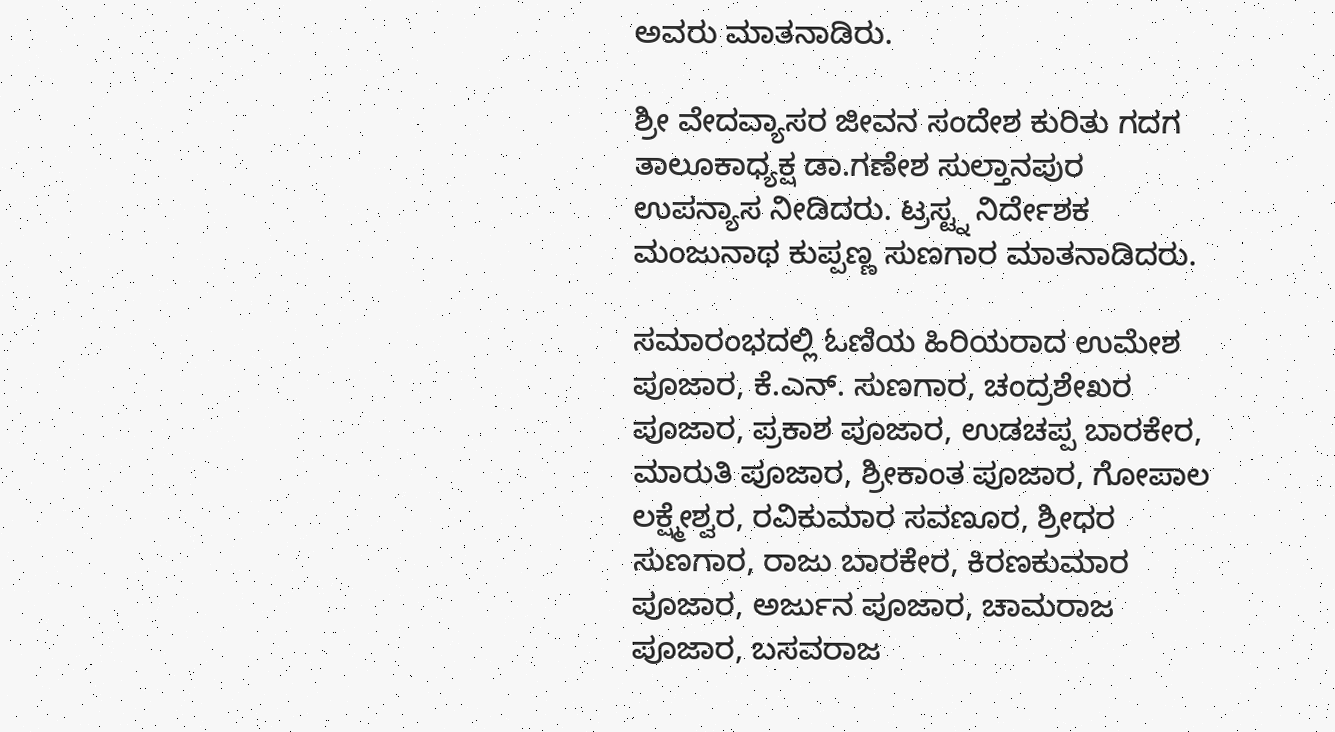ಅವರು ಮಾತನಾಡಿರು.

ಶ್ರೀ ವೇದವ್ಯಾಸರ ಜೀವನ ಸಂದೇಶ ಕುರಿತು ಗದಗ ತಾಲೂಕಾಧ್ಯಕ್ಷ ಡಾ.ಗಣೇಶ ಸುಲ್ತಾನಪುರ ಉಪನ್ಯಾಸ ನೀಡಿದರು. ಟ್ರಸ್ಟ್ನ ನಿರ್ದೇಶಕ ಮಂಜುನಾಥ ಕುಪ್ಪಣ್ಣ ಸುಣಗಾರ ಮಾತನಾಡಿದರು.

ಸಮಾರಂಭದಲ್ಲಿ ಓಣಿಯ ಹಿರಿಯರಾದ ಉಮೇಶ ಪೂಜಾರ, ಕೆ.ಎನ್. ಸುಣಗಾರ, ಚಂದ್ರಶೇಖರ ಪೂಜಾರ, ಪ್ರಕಾಶ ಪೂಜಾರ, ಉಡಚಪ್ಪ ಬಾರಕೇರ, ಮಾರುತಿ ಪೂಜಾರ, ಶ್ರೀಕಾಂತ ಪೂಜಾರ, ಗೋಪಾಲ ಲಕ್ಷ್ಮೇಶ್ವರ, ರವಿಕುಮಾರ ಸವಣೂರ, ಶ್ರೀಧರ ಸುಣಗಾರ, ರಾಜು ಬಾರಕೇರ, ಕಿರಣಕುಮಾರ ಪೂಜಾರ, ಅರ್ಜುನ ಪೂಜಾರ, ಚಾಮರಾಜ ಪೂಜಾರ, ಬಸವರಾಜ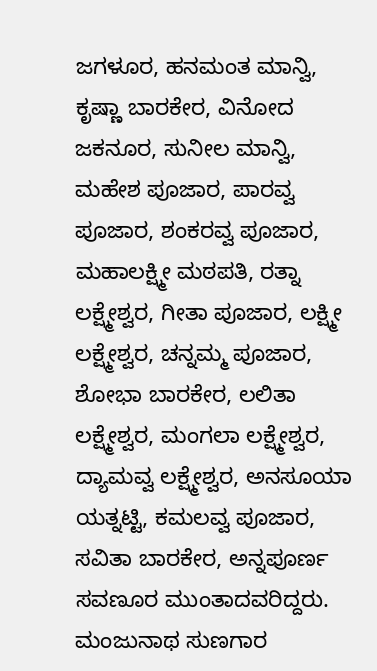ಜಗಳೂರ, ಹನಮಂತ ಮಾನ್ವಿ, ಕೃಷ್ಣಾ ಬಾರಕೇರ, ವಿನೋದ ಜಕನೂರ, ಸುನೀಲ ಮಾನ್ವಿ, ಮಹೇಶ ಪೂಜಾರ, ಪಾರವ್ವ ಪೂಜಾರ, ಶಂಕರವ್ವ ಪೂಜಾರ, ಮಹಾಲಕ್ಷ್ಮೀ ಮಠಪತಿ, ರತ್ನಾ ಲಕ್ಷ್ಮೇಶ್ವರ, ಗೀತಾ ಪೂಜಾರ, ಲಕ್ಷ್ಮೀ ಲಕ್ಷ್ಮೇಶ್ವರ, ಚನ್ನಮ್ಮ ಪೂಜಾರ, ಶೋಭಾ ಬಾರಕೇರ, ಲಲಿತಾ ಲಕ್ಷ್ಮೇಶ್ವರ, ಮಂಗಲಾ ಲಕ್ಷ್ಮೇಶ್ವರ, ದ್ಯಾಮವ್ವ ಲಕ್ಷ್ಮೇಶ್ವರ, ಅನಸೂಯಾ ಯತ್ನಟ್ಟಿ, ಕಮಲವ್ವ ಪೂಜಾರ, ಸವಿತಾ ಬಾರಕೇರ, ಅನ್ನಪೂರ್ಣ ಸವಣೂರ ಮುಂತಾದವರಿದ್ದರು. ಮಂಜುನಾಥ ಸುಣಗಾರ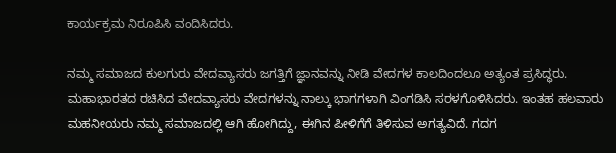ಕಾರ್ಯಕ್ರಮ ನಿರೂಪಿಸಿ ವಂದಿಸಿದರು.

ನಮ್ಮ ಸಮಾಜದ ಕುಲಗುರು ವೇದವ್ಯಾಸರು ಜಗತ್ತಿಗೆ ಜ್ಞಾನವನ್ನು ನೀಡಿ ವೇದಗಳ ಕಾಲದಿಂದಲೂ ಅತ್ಯಂತ ಪ್ರಸಿದ್ಧರು. ಮಹಾಭಾರತದ ರಚಿಸಿದ ವೇದವ್ಯಾಸರು ವೇದಗಳನ್ನು ನಾಲ್ಕು ಭಾಗಗಳಾಗಿ ವಿಂಗಡಿಸಿ ಸರಳಗೊಳಿಸಿದರು. ಇಂತಹ ಹಲವಾರು ಮಹನೀಯರು ನಮ್ಮ ಸಮಾಜದಲ್ಲಿ ಆಗಿ ಹೋಗಿದ್ದು, ಈಗಿನ ಪೀಳಿಗೆಗೆ ತಿಳಿಸುವ ಅಗತ್ಯವಿದೆ. ಗದಗ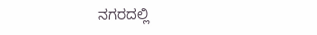ನಗರದಲ್ಲಿ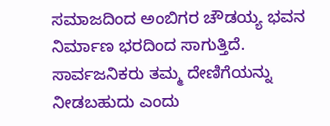ಸಮಾಜದಿಂದ ಅಂಬಿಗರ ಚೌಡಯ್ಯ ಭವನ ನಿರ್ಮಾಣ ಭರದಿಂದ ಸಾಗುತ್ತಿದೆ. ಸಾರ್ವಜನಿಕರು ತಮ್ಮ ದೇಣಿಗೆಯನ್ನು ನೀಡಬಹುದು ಎಂದು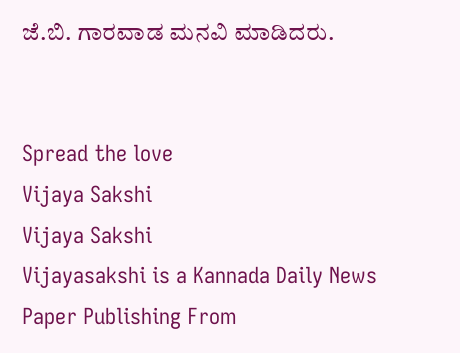ಜೆ.ಬಿ. ಗಾರವಾಡ ಮನವಿ ಮಾಡಿದರು.


Spread the love
Vijaya Sakshi
Vijaya Sakshi
Vijayasakshi is a Kannada Daily News Paper Publishing From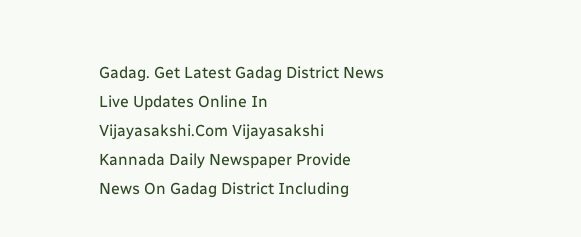Gadag. Get Latest Gadag District News Live Updates Online In Vijayasakshi.Com Vijayasakshi Kannada Daily Newspaper Provide News On Gadag District Including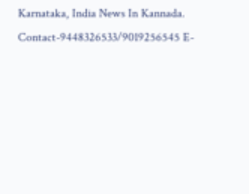Karnataka, India News In Kannada. Contact-9448326533/9019256545 E-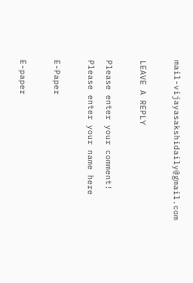mail-vijayasakshidaily@gmail.com

LEAVE A REPLY

Please enter your comment!
Please enter your name here

E-Paper

E-paper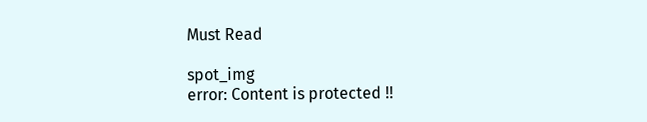Must Read

spot_img
error: Content is protected !!